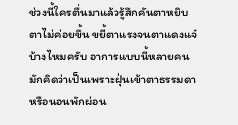ช่วงนี้ใครตื่นมาแล้วรู้สึกคันตาหยิบตาไม่ค่อยขึ้น ขยี้ตาแรงจนตาแดงแจ๋บ้างไหมครับ อาการแบบนี้หลายคนมักคิดว่าเป็นเพราะฝุ่นเข้าตาธรรมดา หรือนอนพักผ่อน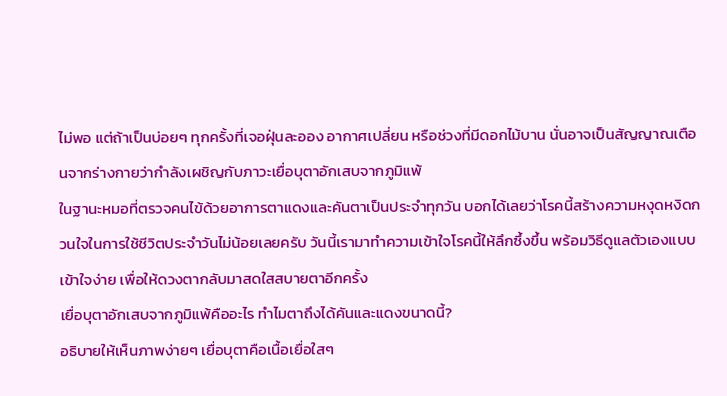ไม่พอ แต่ถ้าเป็นบ่อยๆ ทุกครั้งที่เจอฝุ่นละออง อากาศเปลี่ยน หรือช่วงที่มีดอกไม้บาน นั่นอาจเป็นสัญญาณเตือนจากร่างกายว่ากำลังเผชิญกับภาวะเยื่อบุตาอักเสบจากภูมิแพ้
ในฐานะหมอที่ตรวจคนไข้ด้วยอาการตาแดงและคันตาเป็นประจำทุกวัน บอกได้เลยว่าโรคนี้สร้างความหงุดหงิดกวนใจในการใช้ชีวิตประจำวันไม่น้อยเลยครับ วันนี้เรามาทำความเข้าใจโรคนี้ให้ลึกซึ้งขึ้น พร้อมวิธีดูแลตัวเองแบบเข้าใจง่าย เพื่อให้ดวงตากลับมาสดใสสบายตาอีกครั้ง
เยื่อบุตาอักเสบจากภูมิแพ้คืออะไร ทำไมตาถึงได้คันและแดงขนาดนี้?
อธิบายให้เห็นภาพง่ายๆ เยื่อบุตาคือเนื้อเยื่อใสๆ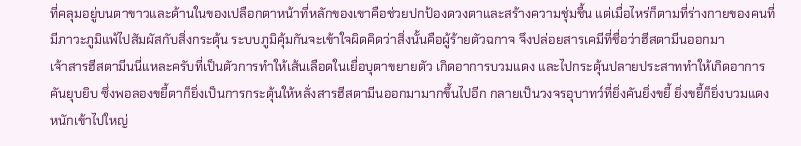ที่คลุมอยู่บนตาขาวและด้านในของเปลือกตาหน้าที่หลักของเขาคือช่วยปกป้องดวงตาและสร้างความชุ่มชื้น แต่เมื่อไหร่ก็ตามที่ร่างกายของคนที่มีภาวะภูมิแพ้ไปสัมผัสกับสิ่งกระตุ้น ระบบภูมิคุ้มกันจะเข้าใจผิดคิดว่าสิ่งนั้นคือผู้ร้ายตัวฉกาจ จึงปล่อยสารเคมีที่ชื่อว่าฮีสตามีนออกมา
เจ้าสารฮีสตามีนนี่แหละครับที่เป็นตัวการทำให้เส้นเลือดในเยื่อบุตาขยายตัว เกิดอาการบวมแดง และไปกระตุ้นปลายประสาททำให้เกิดอาการคันยุบยิบ ซึ่งพอลองขยี้ตาก็ยิ่งเป็นการกระตุ้นให้หลั่งสารฮีสตามีนออกมามากขึ้นไปอีก กลายเป็นวงจรอุบาทว์ที่ยิ่งคันยิ่งขยี้ ยิ่งขยี้ก็ยิ่งบวมแดงหนักเข้าไปใหญ่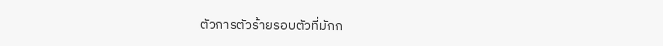ตัวการตัวร้ายรอบตัวที่มักก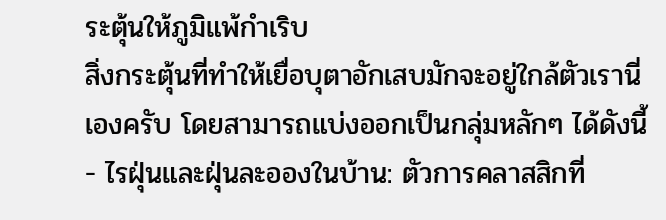ระตุ้นให้ภูมิแพ้กำเริบ
สิ่งกระตุ้นที่ทำให้เยื่อบุตาอักเสบมักจะอยู่ใกล้ตัวเรานี่เองครับ โดยสามารถแบ่งออกเป็นกลุ่มหลักๆ ได้ดังนี้
- ไรฝุ่นและฝุ่นละอองในบ้าน: ตัวการคลาสสิกที่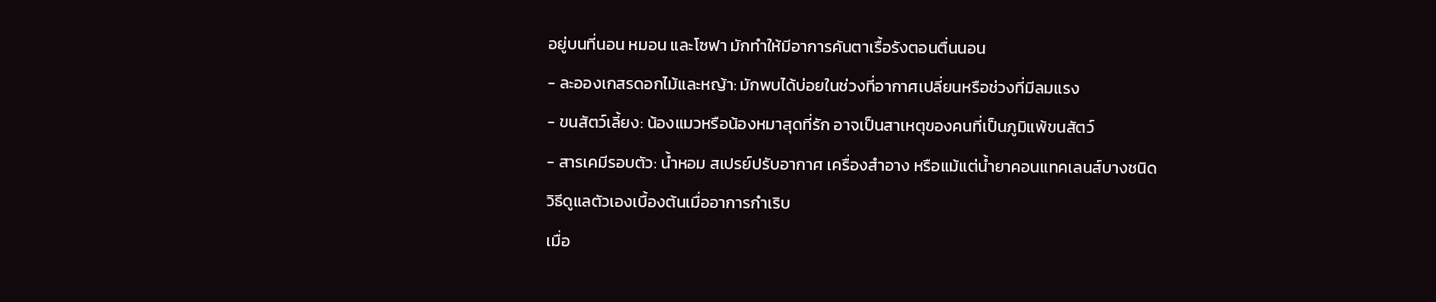อยู่บนที่นอน หมอน และโซฟา มักทำให้มีอาการคันตาเรื้อรังตอนตื่นนอน
- ละอองเกสรดอกไม้และหญ้า: มักพบได้บ่อยในช่วงที่อากาศเปลี่ยนหรือช่วงที่มีลมแรง
- ขนสัตว์เลี้ยง: น้องแมวหรือน้องหมาสุดที่รัก อาจเป็นสาเหตุของคนที่เป็นภูมิแพ้ขนสัตว์
- สารเคมีรอบตัว: น้ำหอม สเปรย์ปรับอากาศ เครื่องสำอาง หรือแม้แต่น้ำยาคอนแทคเลนส์บางชนิด
วิธีดูแลตัวเองเบื้องต้นเมื่ออาการกำเริบ
เมื่อ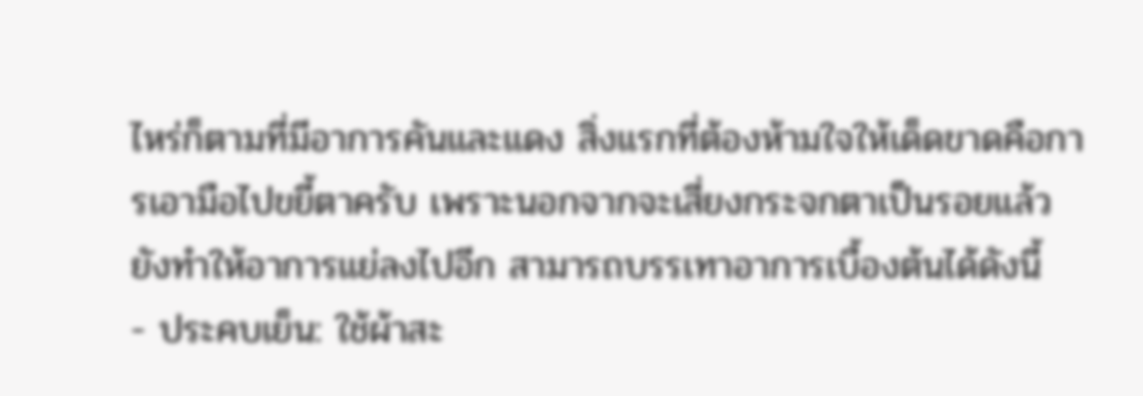ไหร่ก็ตามที่มีอาการคันและแดง สิ่งแรกที่ต้องห้ามใจให้เด็ดขาดคือการเอามือไปขยี้ตาครับ เพราะนอกจากจะเสี่ยงกระจกตาเป็นรอยแล้ว ยังทำให้อาการแย่ลงไปอีก สามารถบรรเทาอาการเบื้องต้นได้ดังนี้
- ประคบเย็น: ใช้ผ้าสะ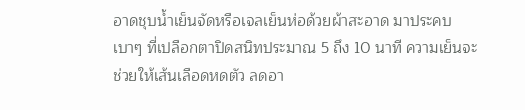อาดชุบน้ำเย็นจัดหรือเจลเย็นห่อด้วยผ้าสะอาด มาประคบเบาๆ ที่เปลือกตาปิดสนิทประมาณ 5 ถึง 10 นาที ความเย็นจะช่วยให้เส้นเลือดหดตัว ลดอา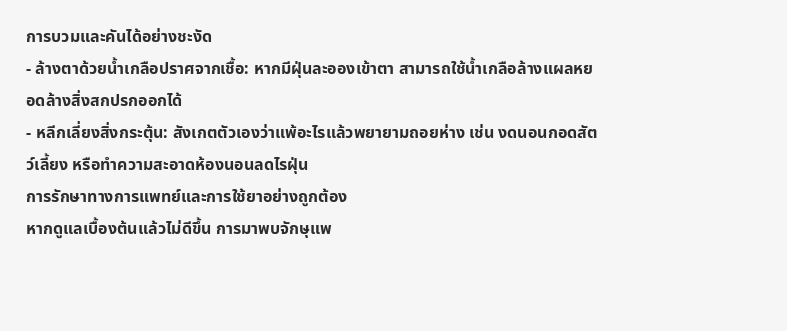การบวมและคันได้อย่างชะงัด
- ล้างตาด้วยน้ำเกลือปราศจากเชื้อ: หากมีฝุ่นละอองเข้าตา สามารถใช้น้ำเกลือล้างแผลหยอดล้างสิ่งสกปรกออกได้
- หลีกเลี่ยงสิ่งกระตุ้น: สังเกตตัวเองว่าแพ้อะไรแล้วพยายามถอยห่าง เช่น งดนอนกอดสัตว์เลี้ยง หรือทำความสะอาดห้องนอนลดไรฝุ่น
การรักษาทางการแพทย์และการใช้ยาอย่างถูกต้อง
หากดูแลเบื้องต้นแล้วไม่ดีขึ้น การมาพบจักษุแพ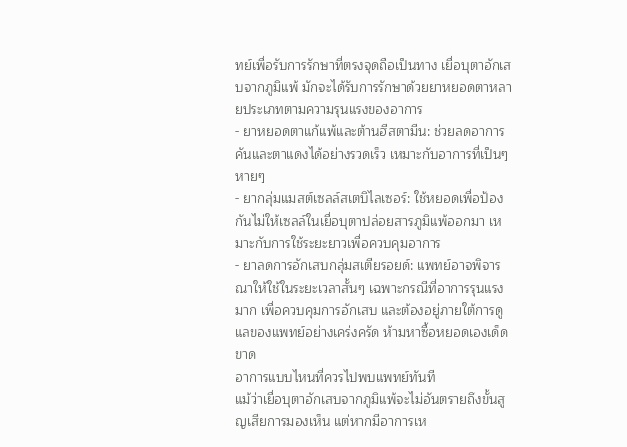ทย์เพื่อรับการรักษาที่ตรงจุดถือเป็นทาง เยื่อบุตาอักเสบจากภูมิแพ้ มักจะได้รับการรักษาด้วยยาหยอดตาหลายประเภทตามความรุนแรงของอาการ
- ยาหยอดตาแก้แพ้และต้านฮีสตามีน: ช่วยลดอาการคันและตาแดงได้อย่างรวดเร็ว เหมาะกับอาการที่เป็นๆ หายๆ
- ยากลุ่มแมสต์เซลล์สเตบิไลเซอร์: ใช้หยอดเพื่อป้องกันไม่ให้เซลล์ในเยื่อบุตาปล่อยสารภูมิแพ้ออกมา เหมาะกับการใช้ระยะยาวเพื่อควบคุมอาการ
- ยาลดการอักเสบกลุ่มสเตียรอยด์: แพทย์อาจพิจารณาให้ใช้ในระยะเวลาสั้นๆ เฉพาะกรณีที่อาการรุนแรงมาก เพื่อควบคุมการอักเสบ และต้องอยู่ภายใต้การดูแลของแพทย์อย่างเคร่งครัด ห้ามหาซื้อหยอดเองเด็ดขาด
อาการแบบไหนที่ควรไปพบแพทย์ทันที
แม้ว่าเยื่อบุตาอักเสบจากภูมิแพ้จะไม่อันตรายถึงขั้นสูญเสียการมองเห็น แต่หากมีอาการเห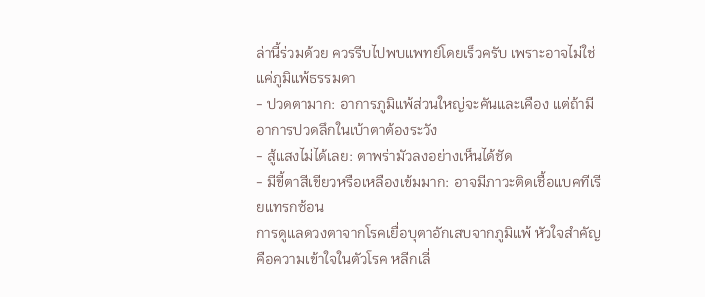ล่านี้ร่วมด้วย ควรรีบไปพบแพทย์โดยเร็วครับ เพราะอาจไม่ใช่แค่ภูมิแพ้ธรรมดา
- ปวดตามาก: อาการภูมิแพ้ส่วนใหญ่จะคันและเคือง แต่ถ้ามีอาการปวดลึกในเบ้าตาต้องระวัง
- สู้แสงไม่ได้เลย: ตาพร่ามัวลงอย่างเห็นได้ชัด
- มีขี้ตาสีเขียวหรือเหลืองเข้มมาก: อาจมีภาวะติดเชื้อแบคทีเรียแทรกซ้อน
การดูแลดวงตาจากโรคเยื่อบุตาอักเสบจากภูมิแพ้ หัวใจสำคัญคือความเข้าใจในตัวโรค หลีกเลี่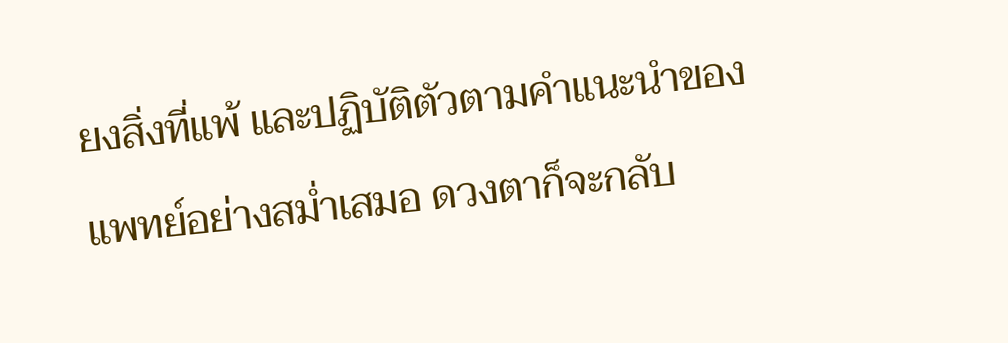ยงสิ่งที่แพ้ และปฏิบัติตัวตามคำแนะนำของแพทย์อย่างสม่ำเสมอ ดวงตาก็จะกลับ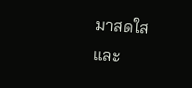มาสดใสและ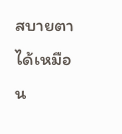สบายตาได้เหมือน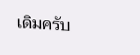เดิมครับ